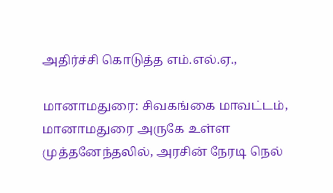அதிர்ச்சி கொடுத்த எம்.எல்.ஏ.,

மானாமதுரை: சிவகங்கை மாவட்டம், மானாமதுரை அருகே உள்ள முத்தனேந்தலில், அரசின் நேரடி நெல்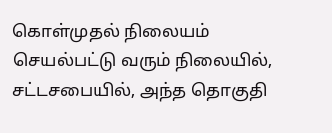கொள்முதல் நிலையம் செயல்பட்டு வரும் நிலையில், சட்டசபையில், அந்த தொகுதி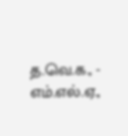த.வெ.க., - எம்.எல்.ஏ.,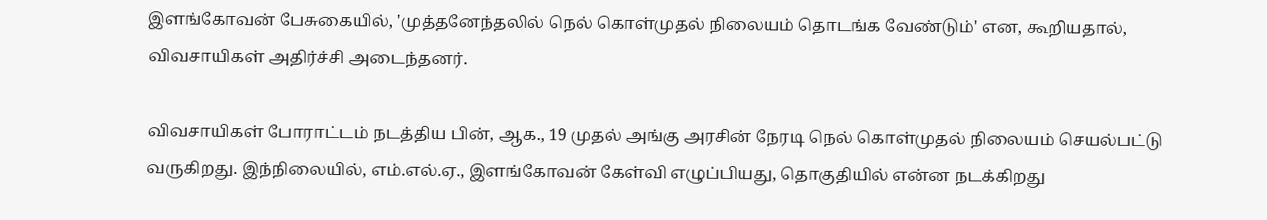இளங்கோவன் பேசுகையில், 'முத்தனேந்தலில் நெல் கொள்முதல் நிலையம் தொடங்க வேண்டும்' என, கூறியதால், விவசாயிகள் அதிர்ச்சி அடைந்தனர்.

விவசாயிகள் போராட்டம் நடத்திய பின், ஆக., 19 முதல் அங்கு அரசின் நேரடி நெல் கொள்முதல் நிலையம் செயல்பட்டு வருகிறது. இந்நிலையில், எம்.எல்.ஏ., இளங்கோவன் கேள்வி எழுப்பியது, தொகுதியில் என்ன நடக்கிறது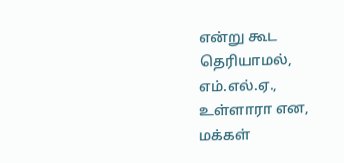என்று கூட தெரியாமல், எம்.எல்.ஏ., உள்ளாரா என, மக்கள்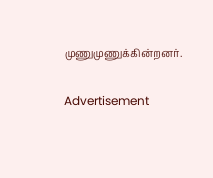முணுமுணுக்கின்றனர்.

Advertisement